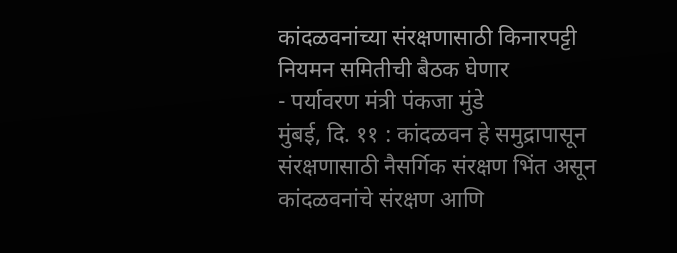कांदळवनांच्या संरक्षणासाठी किनारपट्टी नियमन समितीची बैठक घेणार
- पर्यावरण मंत्री पंकजा मुंडे
मुंबई, दि. ११ : कांदळवन हे समुद्रापासून संरक्षणासाठी नैसर्गिक संरक्षण भिंत असून कांदळवनांचे संरक्षण आणि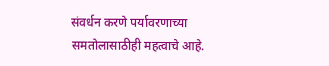संवर्धन करणे पर्यावरणाच्या समतोलासाठीही महत्वाचे आहे.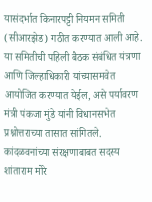यासंदर्भात किनारपट्टी नियमन समिती (सीआरझेड) गठीत करण्यात आली आहे. या समितीची पहिली बैठक संबंधित यंत्रणा आणि जिल्हाधिकारी यांच्यासमवेत आयोजित करण्यात येईल, असे पर्यावरण मंत्री पंकजा मुंडे यांनी विधानसभेत प्रश्नोत्तराच्या तासात सांगितले.
कांदळवनांच्या संरक्षणाबाबत सदस्य शांताराम मोरे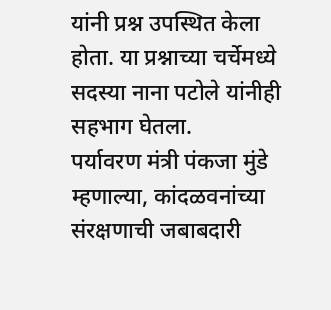यांनी प्रश्न उपस्थित केला होता. या प्रश्नाच्या चर्चेमध्ये सदस्या नाना पटोले यांनीही सहभाग घेतला.
पर्यावरण मंत्री पंकजा मुंडे म्हणाल्या, कांदळवनांच्या संरक्षणाची जबाबदारी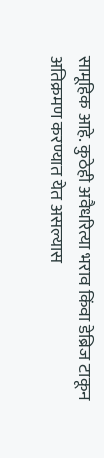सामूहिक आहे. कुठेही अवैधरित्या भराव किंवा डेब्रिज टाकून अतिक्रमण करण्यात येत असल्यास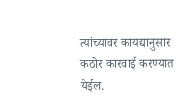त्यांच्यावर कायद्यानुसार कठोर कारवाई करण्यात येईल.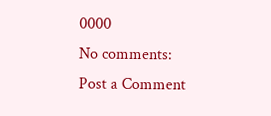0000
No comments:
Post a Comment